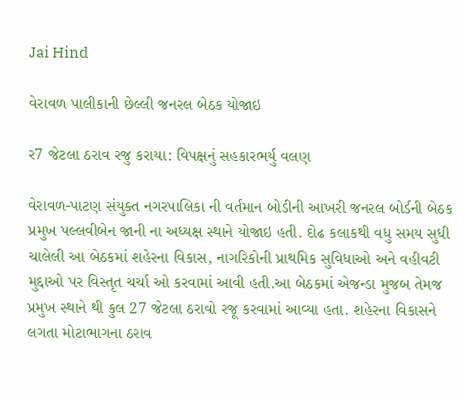Jai Hind

વેરાવળ પાલીકાની છેલ્લી જનરલ બેઠક યોજાઇ

ર7 જેટલા ઠરાવ રજુ કરાયા: વિપક્ષનું સહકારભર્યુ વલણ

વેરાવળ-પાટણ સંયુક્ત નગરપાલિકા ની વર્તમાન બોડીની આખરી જનરલ બોર્ડની બેઠક પ્રમુખ પલ્લવીબેન જાની ના અધ્યક્ષ સ્થાને યોજાઇ હતી. દોઢ કલાકથી વધુ સમય સુધી ચાલેલી આ બેઠકમાં શહેરના વિકાસ, નાગરિકોની પ્રાથમિક સુવિધાઓ અને વહીવટી મુદ્દાઓ પર વિસ્તૃત ચર્ચા ઓ કરવામાં આવી હતી.આ બેઠકમાં એજન્ડા મુજબ તેમજ પ્રમુખ સ્થાને થી કુલ 27 જેટલા ઠરાવો રજૂ કરવામાં આવ્યા હતા. શહેરના વિકાસને લગતા મોટાભાગના ઠરાવ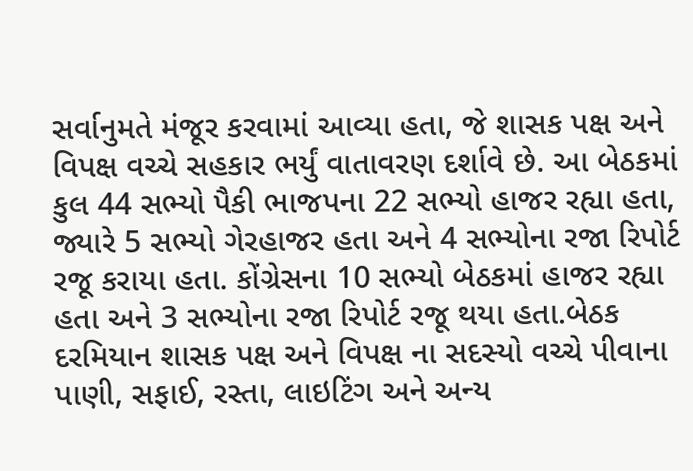સર્વાનુમતે મંજૂર કરવામાં આવ્યા હતા, જે શાસક પક્ષ અને વિપક્ષ વચ્ચે સહકાર ભર્યું વાતાવરણ દર્શાવે છે. આ બેઠકમાં કુલ 44 સભ્યો પૈકી ભાજપના 22 સભ્યો હાજર રહ્યા હતા, જ્યારે 5 સભ્યો ગેરહાજર હતા અને 4 સભ્યોના રજા રિપોર્ટ રજૂ કરાયા હતા. કોંગ્રેસના 10 સભ્યો બેઠકમાં હાજર રહ્યા હતા અને 3 સભ્યોના રજા રિપોર્ટ રજૂ થયા હતા.બેઠક દરમિયાન શાસક પક્ષ અને વિપક્ષ ના સદસ્યો વચ્ચે પીવાના પાણી, સફાઈ, રસ્તા, લાઇટિંગ અને અન્ય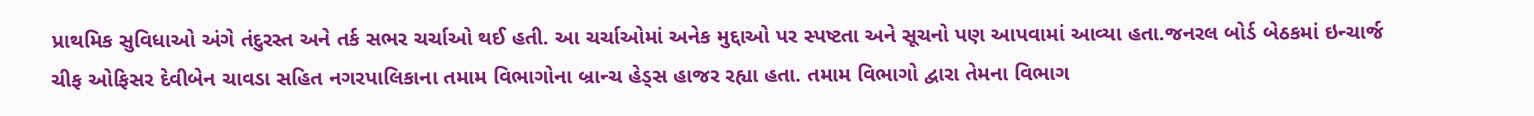પ્રાથમિક સુવિધાઓ અંગે તંદુરસ્ત અને તર્ક સભર ચર્ચાઓ થઈ હતી. આ ચર્ચાઓમાં અનેક મુદ્દાઓ પર સ્પષ્ટતા અને સૂચનો પણ આપવામાં આવ્યા હતા.જનરલ બોર્ડ બેઠકમાં ઇન્ચાર્જ ચીફ ઓફિસર દેવીબેન ચાવડા સહિત નગરપાલિકાના તમામ વિભાગોના બ્રાન્ચ હેડ્સ હાજર રહ્યા હતા. તમામ વિભાગો દ્વારા તેમના વિભાગ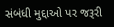સંબંધી મુદ્દાઓ પર જરૂરી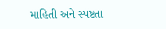માહિતી અને સ્પષ્ટતા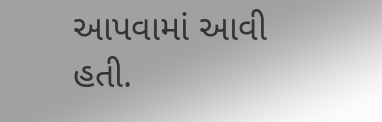આપવામાં આવી હતી.